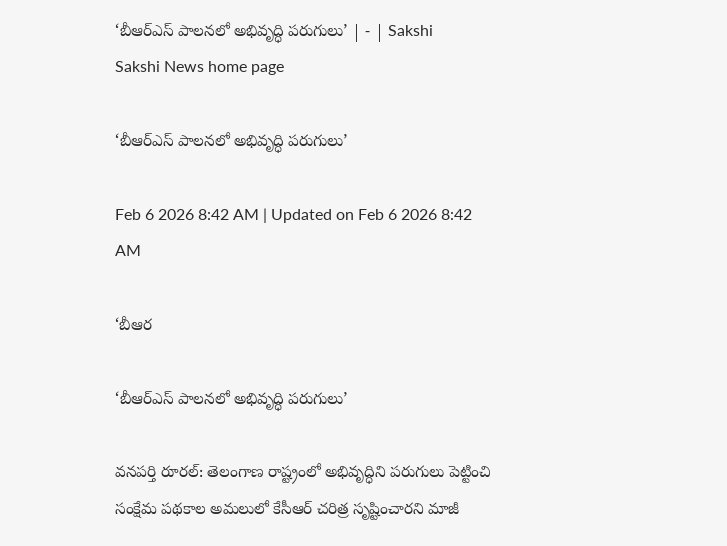‘బీఆర్‌ఎస్‌ పాలనలో అభివృద్ధి పరుగులు’ | - | Sakshi
Sakshi News home page

‘బీఆర్‌ఎస్‌ పాలనలో అభివృద్ధి పరుగులు’

Feb 6 2026 8:42 AM | Updated on Feb 6 2026 8:42 AM

‘బీఆర

‘బీఆర్‌ఎస్‌ పాలనలో అభివృద్ధి పరుగులు’

వనపర్తి రూరల్‌: తెలంగాణ రాష్ట్రంలో అభివృద్ధిని పరుగులు పెట్టించి సంక్షేమ పథకాల అమలులో కేసీఆర్‌ చరిత్ర సృష్టించారని మాజీ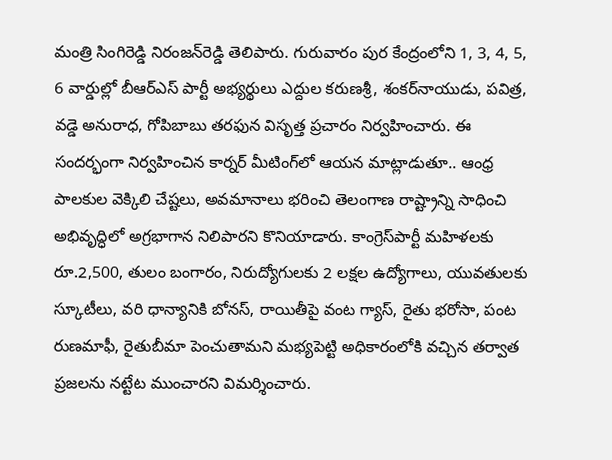మంత్రి సింగిరెడ్డి నిరంజన్‌రెడ్డి తెలిపారు. గురువారం పుర కేంద్రంలోని 1, 3, 4, 5, 6 వార్డుల్లో బీఆర్‌ఎస్‌ పార్టీ అభ్యర్థులు ఎద్దుల కరుణశ్రీ, శంకర్‌నాయుడు, పవిత్ర, వడ్డె అనురాధ, గోపిబాబు తరఫున విసృత్త ప్రచారం నిర్వహించారు. ఈ సందర్భంగా నిర్వహించిన కార్నర్‌ మీటింగ్‌లో ఆయన మాట్లాడుతూ.. ఆంధ్ర పాలకుల వెక్కిలి చేష్టలు, అవమానాలు భరించి తెలంగాణ రాష్ట్రాన్ని సాధించి అభివృద్ధిలో అగ్రభాగాన నిలిపారని కొనియాడారు. కాంగ్రెస్‌పార్టీ మహిళలకు రూ.2,500, తులం బంగారం, నిరుద్యోగులకు 2 లక్షల ఉద్యోగాలు, యువతులకు స్కూటీలు, వరి ధాన్యానికి బోనస్‌, రాయితీపై వంట గ్యాస్‌, రైతు భరోసా, పంట రుణమాఫీ, రైతుబీమా పెంచుతామని మభ్యపెట్టి అధికారంలోకి వచ్చిన తర్వాత ప్రజలను నట్టేట ముంచారని విమర్శించారు.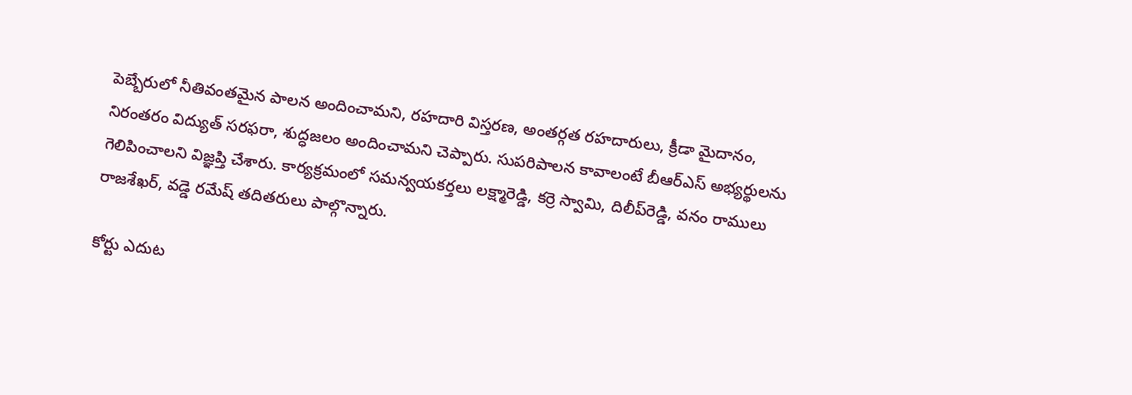పెబ్బేరులో నీతివంతమైన పాలన అందించామని, రహదారి విస్తరణ, అంతర్గత రహదారులు, క్రీడా మైదానం, నిరంతరం విద్యుత్‌ సరఫరా, శుద్ధజలం అందించామని చెప్పారు. సుపరిపాలన కావాలంటే బీఆర్‌ఎస్‌ అభ్యర్థులను గెలిపించాలని విజ్ఞప్తి చేశారు. కార్యక్రమంలో సమన్వయకర్తలు లక్ష్మారెడ్డి, కర్రె స్వామి, దిలీప్‌రెడ్డి, వనం రాములు రాజశేఖర్‌, వడ్డె రమేష్‌ తదితరులు పాల్గొన్నారు.

కోర్టు ఎదుట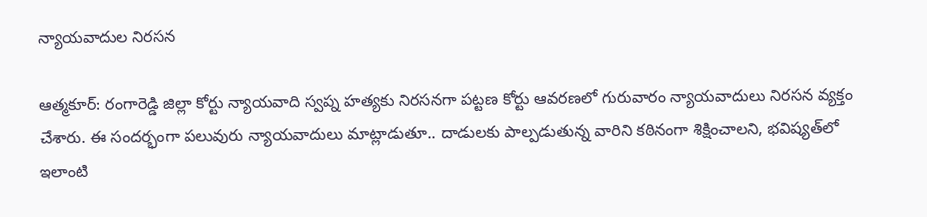న్యాయవాదుల నిరసన

ఆత్మకూర్‌: రంగారెడ్డి జిల్లా కోర్టు న్యాయవాది స్వప్న హత్యకు నిరసనగా పట్టణ కోర్టు ఆవరణలో గురువారం న్యాయవాదులు నిరసన వ్యక్తం చేశారు. ఈ సందర్భంగా పలువురు న్యాయవాదులు మాట్లాడుతూ.. దాడులకు పాల్పడుతున్న వారిని కఠినంగా శిక్షించాలని, భవిష్యత్‌లో ఇలాంటి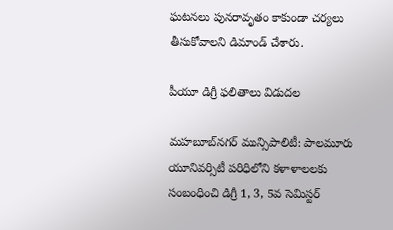ఘటనలు పునరావృతం కాకుండా చర్యలు తీసుకోవాలని డిమాండ్‌ చేశారు.

పీయూ డిగ్రీ ఫలితాలు విడుదల

మహబూబ్‌నగర్‌ మున్సిపాలిటీ: పాలమూరు యూనివర్సిటీ పరిధిలోని కళాళాలలకు సంబంధించి డిగ్రీ 1, 3, 5వ సెమిస్టర్‌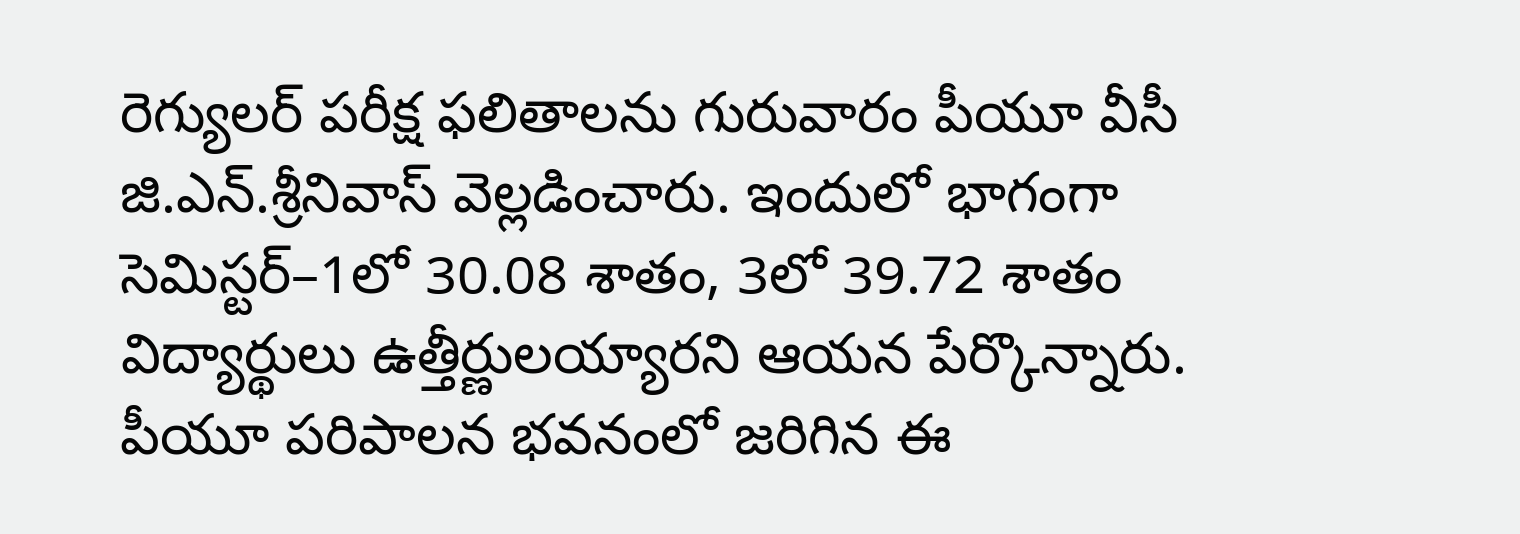రెగ్యులర్‌ పరీక్ష ఫలితాలను గురువారం పీయూ వీసీ జి.ఎన్‌.శ్రీనివాస్‌ వెల్లడించారు. ఇందులో భాగంగా సెమిస్టర్‌–1లో 30.08 శాతం, 3లో 39.72 శాతం విద్యార్థులు ఉత్తీర్ణులయ్యారని ఆయన పేర్కొన్నారు. పీయూ పరిపాలన భవనంలో జరిగిన ఈ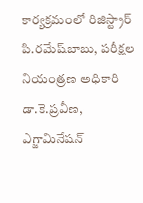కార్యక్రమంలో రిజిస్ట్రార్‌ పి.రమేష్‌బాబు, పరీక్షల నియంత్రణ అధికారి డా.కె.ప్రవీణ, ఎగ్జామినేషన్‌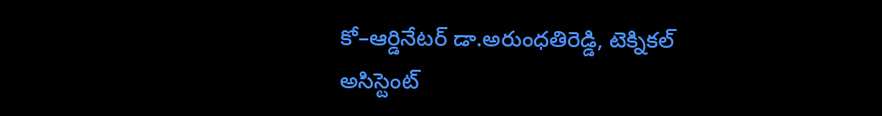కో–ఆర్డినేటర్‌ డా.అరుంధతిరెడ్డి, టెక్నికల్‌ అసిస్టెంట్‌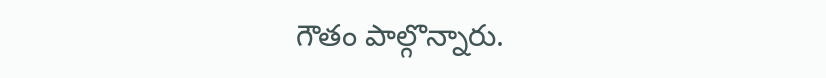గౌతం పాల్గొన్నారు.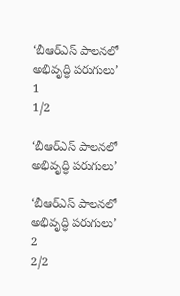‘బీఆర్‌ఎస్‌ పాలనలో  అభివృద్ధి పరుగులు’
1
1/2

‘బీఆర్‌ఎస్‌ పాలనలో అభివృద్ధి పరుగులు’

‘బీఆర్‌ఎస్‌ పాలనలో  అభివృద్ధి పరుగులు’
2
2/2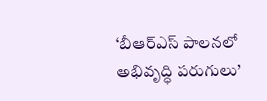‘బీఆర్‌ఎస్‌ పాలనలో అభివృద్ధి పరుగులు’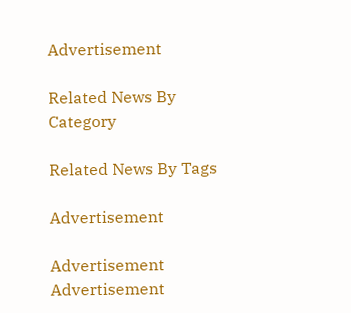Advertisement

Related News By Category

Related News By Tags

Advertisement

Advertisement
Advertisement